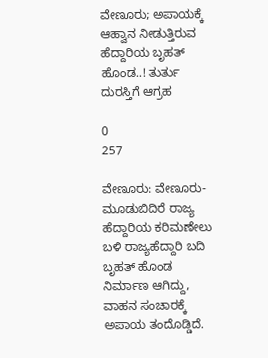ವೇಣೂರು; ಅಪಾಯಕ್ಕೆ ಆಹ್ವಾನ ನೀಡುತ್ತಿರುವ ಹೆದ್ದಾರಿಯ ಬೃಹತ್‌ ಹೊಂಡ..! ತುರ್ತು ದುರಸ್ತಿಗೆ ಆಗ್ರಹ

0
257

ವೇಣೂರು: ವೇಣೂರು-ಮೂಡುಬಿದಿರೆ ರಾಜ್ಯ ಹೆದ್ದಾರಿಯ ಕರಿಮಣೇಲು ಬಳಿ ರಾಜ್ಯಹೆದ್ದಾರಿ ಬದಿ ಬೃಹತ್‌ ಹೊಂಡ ನಿರ್ಮಾಣ ಆಗಿದ್ದು, ವಾಹನ ಸಂಚಾರಕ್ಕೆ ಅಪಾಯ ತಂದೊಡ್ಡಿದೆ.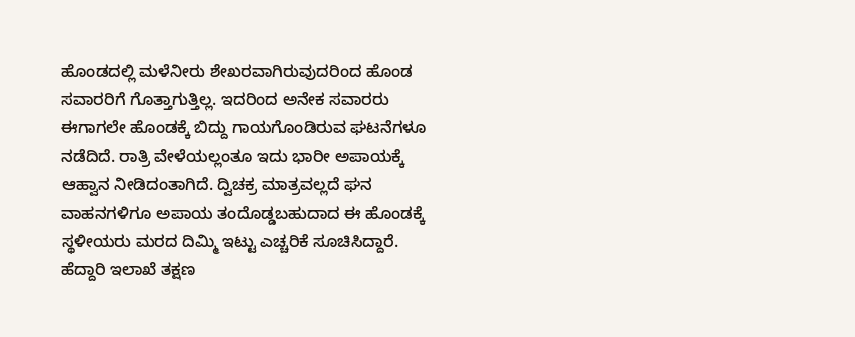ಹೊಂಡದಲ್ಲಿ ಮಳೆನೀರು ಶೇಖರವಾಗಿರುವುದರಿಂದ ಹೊಂಡ ಸವಾರರಿಗೆ ಗೊತ್ತಾಗುತ್ತಿಲ್ಲ. ಇದರಿಂದ ಅನೇಕ ಸವಾರರು ಈಗಾಗಲೇ ಹೊಂಡಕ್ಕೆ ಬಿದ್ದು ಗಾಯಗೊಂಡಿರುವ ಘಟನೆಗಳೂ ನಡೆದಿದೆ. ರಾತ್ರಿ ವೇಳೆಯಲ್ಲಂತೂ ಇದು ಭಾರೀ ಅಪಾಯಕ್ಕೆ ಆಹ್ವಾನ ನೀಡಿದಂತಾಗಿದೆ. ದ್ವಿಚಕ್ರ ಮಾತ್ರವಲ್ಲದೆ ಘನ ವಾಹನಗಳಿಗೂ ಅಪಾಯ ತಂದೊಡ್ಡಬಹುದಾದ ಈ ಹೊಂಡಕ್ಕೆ ಸ್ಥಳೀಯರು ಮರದ ದಿಮ್ಮಿ ಇಟ್ಟು ಎಚ್ಚರಿಕೆ ಸೂಚಿಸಿದ್ದಾರೆ. ಹೆದ್ದಾರಿ ಇಲಾಖೆ ತಕ್ಷಣ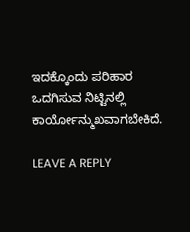ಇದಕ್ಕೊಂದು ಪರಿಹಾರ ಒದಗಿಸುವ ನಿಟ್ಟಿನಲ್ಲಿ ಕಾರ್ಯೋನ್ಮುಖವಾಗಬೇಕಿದೆ.

LEAVE A REPLY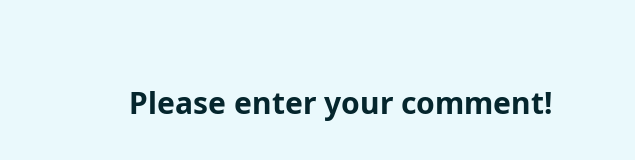Please enter your comment!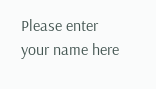Please enter your name here